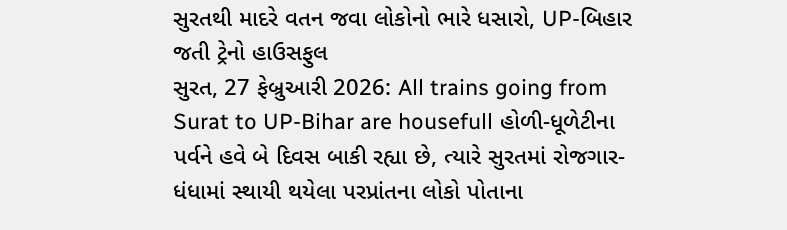સુરતથી માદરે વતન જવા લોકોનો ભારે ધસારો, UP-બિહાર જતી ટ્રેનો હાઉસફુલ
સુરત, 27 ફેબ્રુઆરી 2026: All trains going from Surat to UP-Bihar are housefull હોળી-ધૂળેટીના પર્વને હવે બે દિવસ બાકી રહ્યા છે, ત્યારે સુરતમાં રોજગાર-ધંધામાં સ્થાયી થયેલા પરપ્રાંતના લોકો પોતાના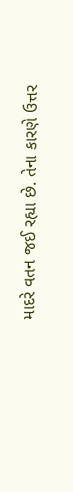માદરે વતન જઈ રહ્યા છે. તેના કારણે ઉત્તર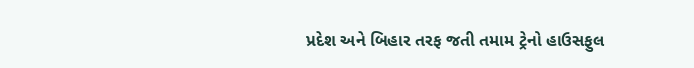પ્રદેશ અને બિહાર તરફ જતી તમામ ટ્રેનો હાઉસફુલ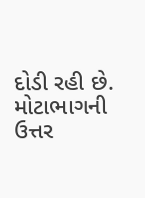દોડી રહી છે. મોટાભાગની ઉત્તર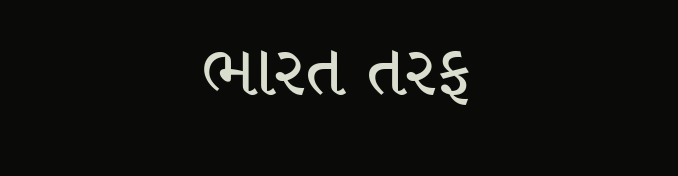ભારત તરફ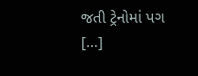જતી ટ્રેનોમાં પગ […]